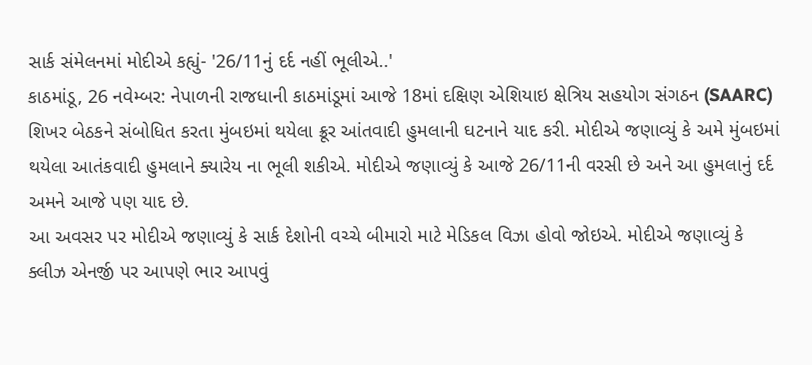સાર્ક સંમેલનમાં મોદીએ કહ્યું- '26/11નું દર્દ નહીં ભૂલીએ..'
કાઠમાંડૂ, 26 નવેમ્બર: નેપાળની રાજધાની કાઠમાંડૂમાં આજે 18માં દક્ષિણ એશિયાઇ ક્ષેત્રિય સહયોગ સંગઠન (SAARC) શિખર બેઠકને સંબોધિત કરતા મુંબઇમાં થયેલા ક્રૂર આંતવાદી હુમલાની ઘટનાને યાદ કરી. મોદીએ જણાવ્યું કે અમે મુંબઇમાં થયેલા આતંકવાદી હુમલાને ક્યારેય ના ભૂલી શકીએ. મોદીએ જણાવ્યું કે આજે 26/11ની વરસી છે અને આ હુમલાનું દર્દ અમને આજે પણ યાદ છે.
આ અવસર પર મોદીએ જણાવ્યું કે સાર્ક દેશોની વચ્ચે બીમારો માટે મેડિકલ વિઝા હોવો જોઇએ. મોદીએ જણાવ્યું કે ક્લીઝ એનર્જી પર આપણે ભાર આપવું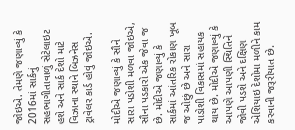જોઇએ. તેમણે જણાવ્યું કે 2016માં સાર્કનું સહભાગીતાવાળું સેટેલાઇટ હશે અને સાર્ક દેશો માટે વિઝાના સ્થાને બિઝનેસ ટ્રાવેલર કાર્ડ હોવું જોઇએ.

મોદીએ જણાવ્યું કે સૌને સારા પડોશી મળવા જોઇએ, સૌના પડકારો એક જેવા જ છે. મોદીએ જણાવ્યું કે સાર્કમાં આંતરિક રોકાણ ખૂબ જ ઓછું છે અને સારા પાડોશી વિકાસમાં સહાયક થાય છે. મોદીએ જણાવ્યું કે આપણે આપણી સ્થિતિને જોવી પડશે અને દક્ષિણ એશિયાઇ દેશોમા મળીને કામ કરવાની જરૂરીયાત છે.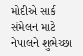મોદીએ સાર્ક સંમેલન માટે નેપાલને શુભેચ્છા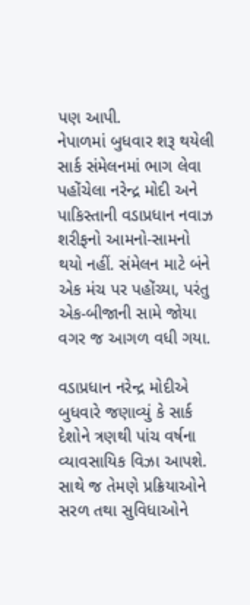પણ આપી.
નેપાળમાં બુધવાર શરૂ થયેલી સાર્ક સંમેલનમાં ભાગ લેવા પહોંચેલા નરેન્દ્ર મોદી અને પાકિસ્તાની વડાપ્રધાન નવાઝ શરીફનો આમનો-સામનો થયો નહીં. સંમેલન માટે બંને એક મંચ પર પહોંચ્યા, પરંતુ એક-બીજાની સામે જોયા વગર જ આગળ વધી ગયા.

વડાપ્રધાન નરેન્દ્ર મોદીએ બુધવારે જણાવ્યું કે સાર્ક દેશોને ત્રણથી પાંચ વર્ષના વ્યાવસાયિક વિઝા આપશે. સાથે જ તેમણે પ્રક્રિયાઓને સરળ તથા સુવિધાઓને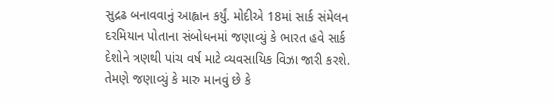સુદ્રઢ બનાવવાનું આહ્વાન કર્યું. મોદીએ 18માં સાર્ક સંમેલન દરમિયાન પોતાના સંબોધનમાં જણાવ્યું કે ભારત હવે સાર્ક દેશોને ત્રણથી પાંચ વર્ષ માટે વ્યવસાયિક વિઝા જારી કરશે. તેમણે જણાવ્યું કે મારુ માનવું છે કે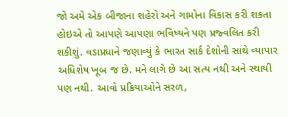જો અમે એક બીજાના શહેરો અને ગામોના વિકાસ કરી શકતા હોઇએ તો આપણે આપણા ભવિષ્યને પણ પ્રજ્વલિત કરી શકીશું. વડાપ્રધાને જણાવ્યું કે ભારત સાર્ક દેશોની સાથે વ્યાપાર અધિશેષ ખૂબ જ છે. મને લાગે છે આ સત્ય નથી અને સ્થાયી પણ નથી. આવો પ્રક્રિયાઓને સરળ,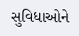સુવિધાઓને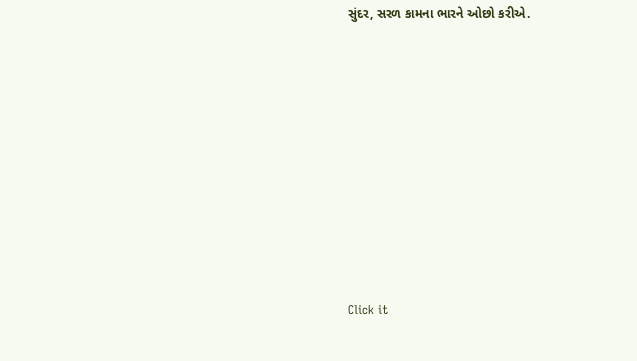સુંદર, સરળ કામના ભારને ઓછો કરીએ.












Click it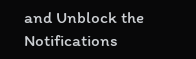and Unblock the Notifications